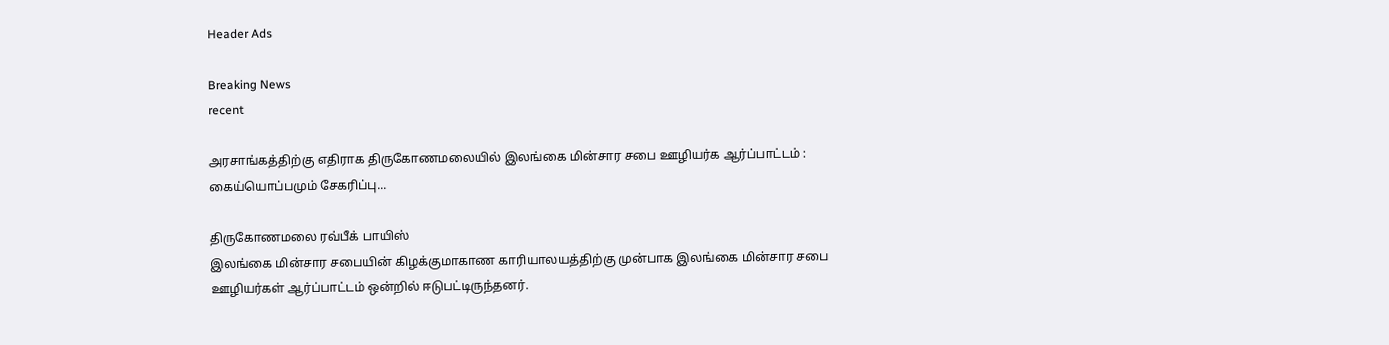Header Ads

Breaking News
recent

அரசாங்கத்திற்கு எதிராக திருகோணமலையில் இலங்கை மின்சார சபை ஊழியர்க ஆர்ப்பாட்டம் : கைய்யொப்பமும் சேகரிப்பு...

திருகோணமலை ரவ்பீக் பாயிஸ்
இலங்கை மின்சார சபையின் கிழக்குமாகாண காரியாலயத்திற்கு முன்பாக இலங்கை மின்சார சபை ஊழியர்கள் ஆர்ப்பாட்டம் ஒன்றில் ஈடுபட்டிருந்தனர்.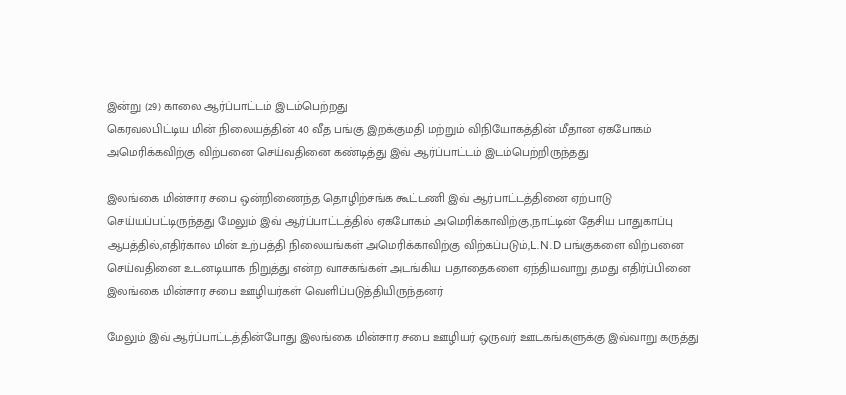இன்று (29) காலை ஆர்ப்பாட்டம் இடம்பெற்றது
கெரவலபிட்டிய மின் நிலையத்தின் 40 வீத பங்கு இறக்குமதி மற்றும் விநியோகத்தின் மீதான ஏகபோகம் அமெரிக்கவிற்கு விற்பனை செய்வதினை கண்டித்து இவ் ஆர்ப்பாட்டம் இடம்பெற்றிருந்தது

இலங்கை மின்சார சபை ஒன்றிணைந்த தொழிற்சங்க கூட்டணி இவ் ஆர்பாட்டத்தினை ஏற்பாடு செய்யப்பட்டிருந்தது மேலும் இவ் ஆர்ப்பாட்டத்தில் ஏகபோகம் அமெரிக்காவிற்கு,நாட்டின் தேசிய பாதுகாப்பு ஆபத்தில்,எதிர்கால மின் உற்பத்தி நிலையங்கள் அமெரிக்காவிற்கு விற்கப்படும்,L.N.D பங்குகளை விற்பனை செய்வதினை உடனடியாக நிறுத்து என்ற வாசகங்கள் அடங்கிய பதாதைகளை ஏந்தியவாறு தமது எதிர்ப்பினை இலங்கை மின்சார சபை ஊழியர்கள் வெளிப்படுத்தியிருந்தனர்

மேலும் இவ் ஆர்ப்பாட்டத்தின்போது இலங்கை மின்சார சபை ஊழியர் ஒருவர் ஊடகங்களுக்கு இவ்வாறு கருத்து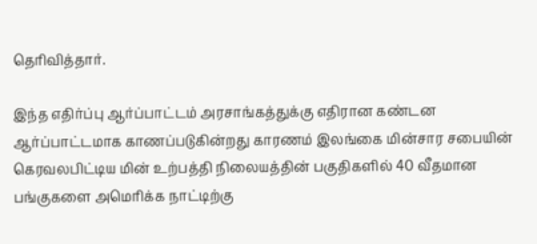தெரிவித்தார்.

இந்த எதிர்ப்பு ஆர்ப்பாட்டம் அரசாங்கத்துக்கு எதிரான கண்டன ஆர்ப்பாட்டமாக காணப்படுகின்றது காரணம் இலங்கை மின்சார சபையின் கெரவலபிட்டிய மின் உற்பத்தி நிலையத்தின் பகுதிகளில் 40 வீதமான பங்குகளை அமெரிக்க நாட்டிற்கு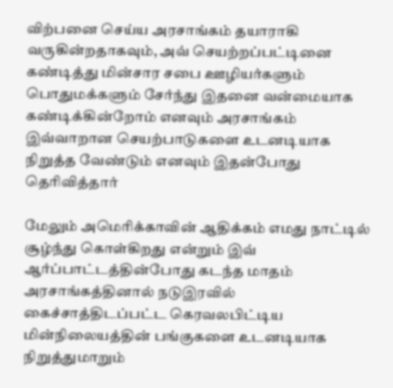விற்பனை செய்ய அரசாங்கம் தயாராகி வருகின்றதாகவும், அவ் செயற்றப்பட்டினை கண்டித்து மின்சார சபை ஊழியர்களும் பொதுமக்களும் சேர்ந்து இதனை வன்மையாக கண்டிக்கின்றோம் எனவும் அரசாங்கம் இவ்வாறான செயற்பாடுகளை உடனடியாக நிறுத்த வேண்டும் எனவும் இதன்போது தெரிவித்தார்

மேலும் அமெரிக்காவின் ஆதிக்கம் எமது நாட்டில் சூழ்ந்து கொள்கிறது என்றும் இவ் ஆர்ப்பாட்டத்தின்போது கடந்த மாதம் அரசாங்கத்தினால் நடுஇரவில் கைச்சாத்திடப்பட்ட கெரவலபிட்டிய மின்நிலையத்தின் பங்குகளை உடனடியாக நிறுத்துமாறும்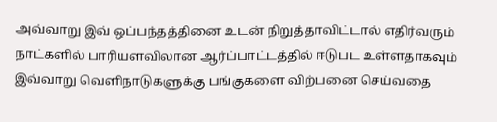அவ்வாறு இவ் ஒப்பந்தத்தினை உடன் நிறுத்தாவிட்டால் எதிர்வரும் நாட்களில் பாரியளவிலான ஆர்ப்பாட்டத்தில் ஈடுபட உள்ளதாகவும் இவ்வாறு வெளிநாடுகளுக்கு பங்குகளை விற்பனை செய்வதை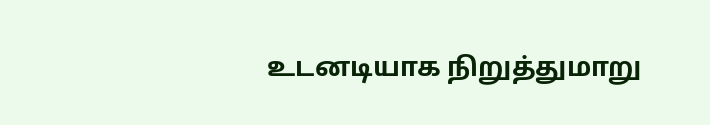உடனடியாக நிறுத்துமாறு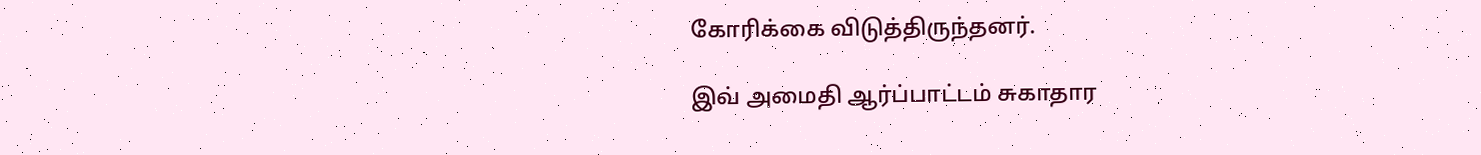கோரிக்கை விடுத்திருந்தனர்.

இவ் அமைதி ஆர்ப்பாட்டம் சுகாதார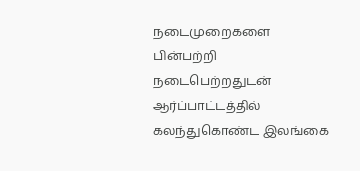நடைமுறைகளை பின்பற்றி நடைபெற்றதுடன் ஆர்ப்பாட்டத்தில் கலந்துகொண்ட இலங்கை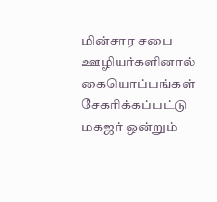மின்சார சபை ஊழியர்களினால் கையொப்பங்கள் சேகரிக்கப்பட்டு மகஜர் ஒன்றும்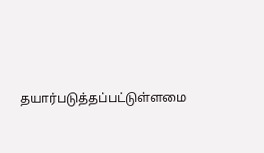தயார்படுத்தப்பட்டுள்ளமை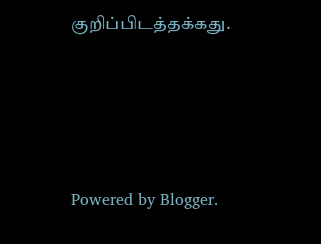குறிப்பிடத்தக்கது.







Powered by Blogger.